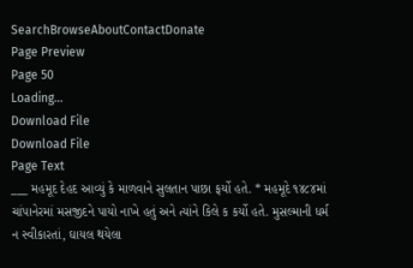SearchBrowseAboutContactDonate
Page Preview
Page 50
Loading...
Download File
Download File
Page Text
___ મહમૂદ દેહદ આવ્યું કે માળવાને સુલતાન પાછા ફર્યો હતે. * મહમૂદે ૧૪૮૪માં ચાંપાનેરમાં મસજીદને પાયો નાખે હતું અને ત્યાંને કિલે ક કર્યો હતે. મુસલ્માની ધર્મ ન સ્વીકારતાં, ઘાયલ થયેલા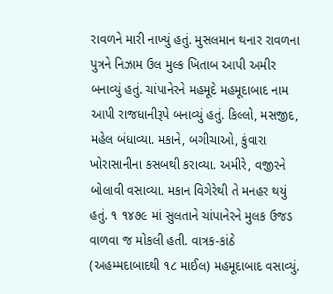રાવળને મારી નાખ્યું હતું. મુસલમાન થનાર રાવળના પુત્રને નિઝામ ઉલ મુલ્ક ખિતાબ આપી અમીર બનાવ્યું હતું. ચાંપાનેરને મહમૂદે મહમૂદાબાદ નામ આપી રાજધાનીરૂપે બનાવ્યું હતું. કિલ્લો, મસજીદ, મહેલ બંધાવ્યા. મકાને, બગીચાઓ, કુંવારા ખોરાસાનીના કસબથી કરાવ્યા. અમીરે, વજીરને બોલાવી વસાવ્યા. મકાન વિગેરેથી તે મનહર થયું હતું. ૧ ૧૪૭૯ માં સુલતાને ચાંપાનેરને મુલક ઉજડ વાળવા જ મોકલી હતી. વાત્રક-કાંઠે (અહમ્મદાબાદથી ૧૮ માઈલ) મહમૂદાબાદ વસાવ્યું.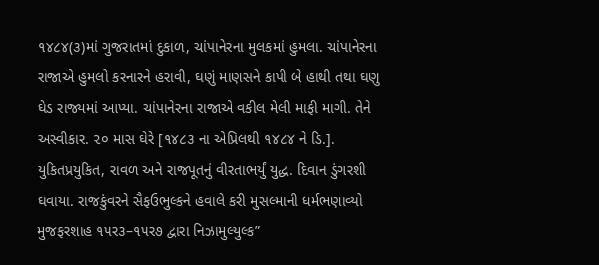૧૪૮૪(૩)માં ગુજરાતમાં દુકાળ, ચાંપાનેરના મુલકમાં હુમલા. ચાંપાનેરના રાજાએ હુમલો કરનારને હરાવી, ઘણું માણસને કાપી બે હાથી તથા ઘણુ ઘેડ રાજ્યમાં આપ્યા. ચાંપાનેરના રાજાએ વકીલ મેલી માફી માગી. તેને અસ્વીકાર. ૨૦ માસ ઘેરે [૧૪૮૩ ના એપ્રિલથી ૧૪૮૪ ને ડિ.]. યુકિતપ્રયુકિત, રાવળ અને રાજપૂતનું વીરતાભર્યું યુદ્ધ. દિવાન ડુંગરશી ઘવાયા. રાજકુંવરને સૈફઉભુલ્કને હવાલે કરી મુસલ્માની ધર્મભણાવ્યો મુજફરશાહ ૧૫ર૩–૧૫ર૭ દ્વારા નિઝામુલ્યુલ્ક”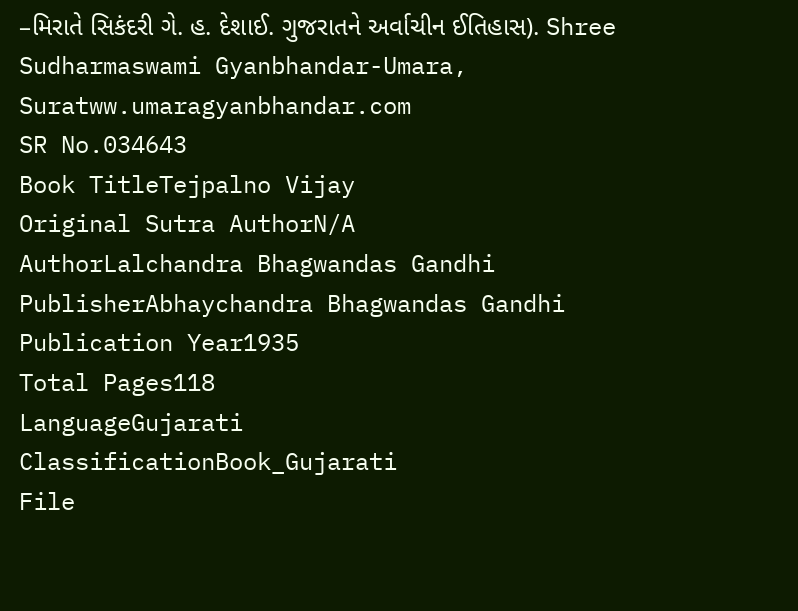–મિરાતે સિકંદરી ગે. હ. દેશાઈ. ગુજરાતને અર્વાચીન ઈતિહાસ). Shree Sudharmaswami Gyanbhandar-Umara, Suratww.umaragyanbhandar.com
SR No.034643
Book TitleTejpalno Vijay
Original Sutra AuthorN/A
AuthorLalchandra Bhagwandas Gandhi
PublisherAbhaychandra Bhagwandas Gandhi
Publication Year1935
Total Pages118
LanguageGujarati
ClassificationBook_Gujarati
File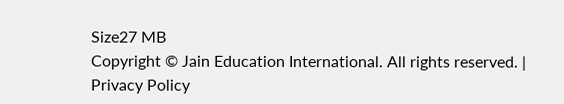Size27 MB
Copyright © Jain Education International. All rights reserved. | Privacy Policy